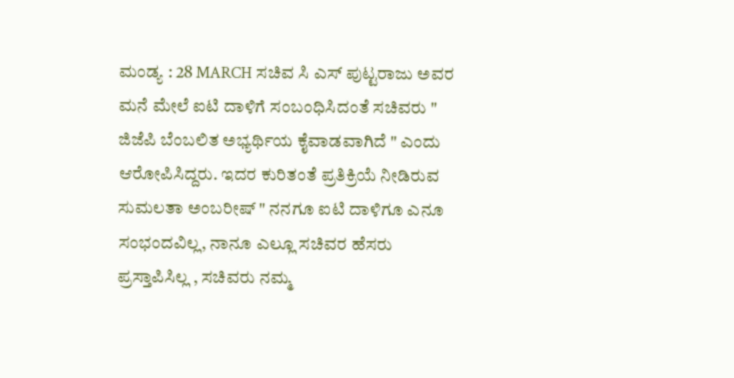ಮಂಡ್ಯ : 28 MARCH ಸಚಿವ ಸಿ ಎಸ್ ಪುಟ್ಟರಾಜು ಅವರ ಮನೆ ಮೇಲೆ ಐಟಿ ದಾಳಿಗೆ ಸಂಬಂಧಿಸಿದಂತೆ ಸಚಿವರು " ಜಿಜೆಪಿ ಬೆಂಬಲಿತ ಅಭ್ಯರ್ಥಿಯ ಕೈವಾಡವಾಗಿದೆ " ಎಂದು ಆರೋಪಿಸಿದ್ದರು. ಇದರ ಕುರಿತಂತೆ ಪ್ರತಿಕ್ರಿಯೆ ನೀಡಿರುವ ಸುಮಲತಾ ಅಂಬರೀಷ್ " ನನಗೂ ಐಟಿ ದಾಳಿಗೂ ಎನೂ ಸಂಭಂದವಿಲ್ಲ, ನಾನೂ ಎಲ್ಲೂ ಸಚಿವರ ಹೆಸರು ಪ್ರಸ್ತಾಪಿಸಿಲ್ಲ , ಸಚಿವರು ನಮ್ಮ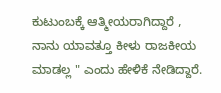ಕುಟುಂಬಕ್ಕೆ ಆತ್ಮೀಯರಾಗಿದ್ದಾರೆ , ನಾನು ಯಾವತ್ತೂ ಕೀಳು ರಾಜಕೀಯ ಮಾಡಲ್ಲ " ಎಂದು ಹೇಳಿಕೆ ನೇಡಿದ್ದಾರೆ.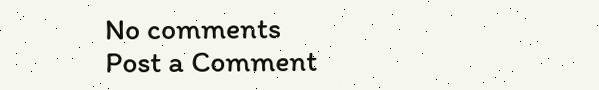No comments
Post a Comment